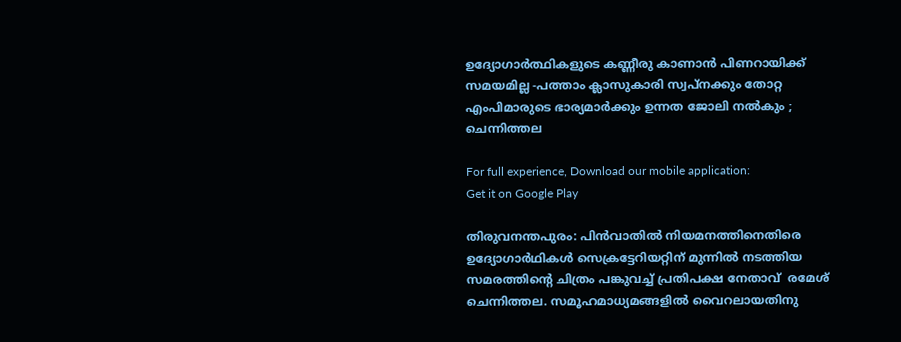ഉദ്യോഗാര്‍ത്ഥികളുടെ കണ്ണീരു കാണാന്‍ പിണറായിക്ക് സമയമില്ല -പത്താം ക്ലാസുകാരി സ്വപ്നക്കും തോറ്റ എംപിമാരുടെ ഭാര്യമാര്‍ക്കും ഉന്നത ജോലി നല്‍കും ; ചെന്നിത്തല

For full experience, Download our mobile application:
Get it on Google Play

തിരുവനന്തപുരം: പിന്‍വാതില്‍ നിയമനത്തിനെതിരെ ഉദ്യോഗാര്‍ഥികള്‍ സെക്രട്ടേറിയറ്റിന് മുന്നില്‍ നടത്തിയ സമരത്തിന്റെ ചിത്രം പങ്കുവച്ച്‌ പ്രതിപക്ഷ നേതാവ്  രമേശ്‌ ചെന്നിത്തല. സമൂഹമാധ്യമങ്ങളില്‍ വൈറലായതിനു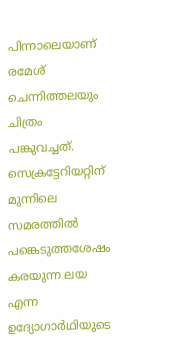പിന്നാലെയാണ് രമേശ് ചെന്നിത്തലയും ചിത്രം പങ്കുവച്ചത്. സെക്രട്ടേറിയറ്റിന് മുന്നിലെ സമരത്തില്‍ പങ്കെടുത്തശേഷം കരയുന്ന ലയ എന്ന ഉദ്യോഗാര്‍ഥിയുടെ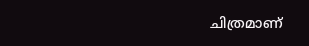ചിത്രമാണ്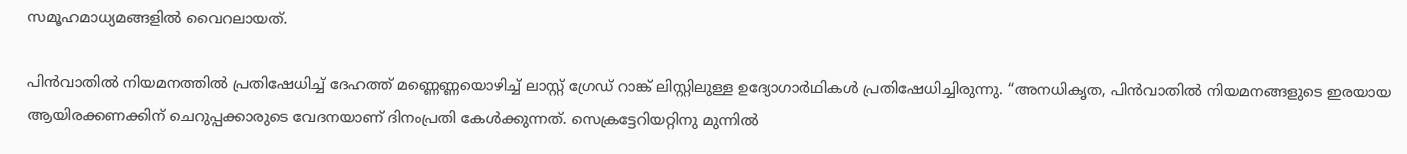സമൂഹമാധ്യമങ്ങളില്‍ വൈറലായത്.

പിന്‍വാതില്‍ നിയമനത്തില്‍ പ്രതിഷേധിച്ച്‌ ദേഹത്ത് മണ്ണെണ്ണയൊഴിച്ച്‌ ലാസ്റ്റ് ഗ്രേഡ് റാങ്ക് ലിസ്റ്റിലുള്ള ഉദ്യോഗാര്‍ഥികള്‍ പ്രതിഷേധിച്ചിരുന്നു. “അനധികൃത, പിന്‍വാതില്‍ നിയമനങ്ങളുടെ ഇരയായ ആയിരക്കണക്കിന് ചെറുപ്പക്കാരുടെ വേദനയാണ് ദിനംപ്രതി കേള്‍ക്കുന്നത്. സെക്രട്ടേറിയറ്റിനു മുന്നില്‍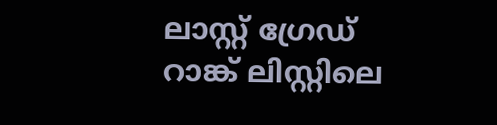ലാസ്റ്റ് ഗ്രേഡ് റാങ്ക് ലിസ്റ്റിലെ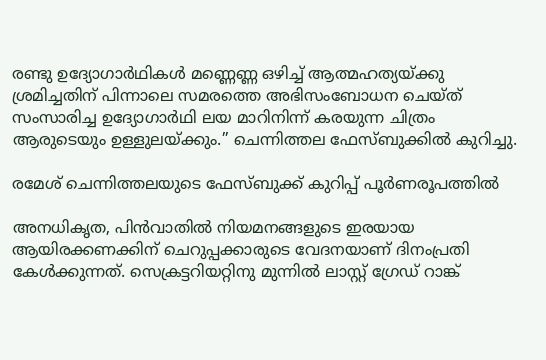രണ്ടു ഉദ്യോഗാര്‍ഥികള്‍ മണ്ണെണ്ണ ഒഴിച്ച്‌ ആത്മഹത്യയ്ക്കു ശ്രമിച്ചതിന് പിന്നാലെ സമരത്തെ അഭിസംബോധന ചെയ്ത് സംസാരിച്ച ഉദ്യോഗാര്‍ഥി ലയ മാറിനിന്ന് കരയുന്ന ചിത്രം ആരുടെയും ഉള്ളുലയ്ക്കും.” ചെന്നിത്തല ഫേസ്ബുക്കില്‍ കുറിച്ചു.

രമേശ് ചെന്നിത്തലയുടെ ഫേസ്ബുക്ക് കുറിപ്പ് പൂര്‍ണരൂപത്തില്‍

അനധികൃത, പിന്‍വാതില്‍ നിയമനങ്ങളുടെ ഇരയായ ആയിരക്കണക്കിന് ചെറുപ്പക്കാരുടെ വേദനയാണ് ദിനംപ്രതി കേള്‍ക്കുന്നത്. സെക്രട്ടറിയറ്റിനു മുന്നില്‍ ലാസ്റ്റ് ഗ്രേഡ് റാങ്ക്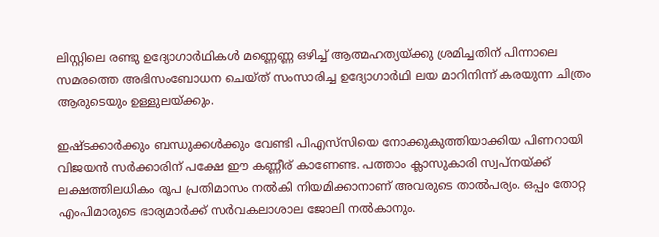ലിസ്റ്റിലെ രണ്ടു ഉദ്യോഗാര്‍ഥികള്‍ മണ്ണെണ്ണ ഒഴിച്ച്‌ ആത്മഹത്യയ്ക്കു ശ്രമിച്ചതിന് പിന്നാലെ സമരത്തെ അഭിസംബോധന ചെയ്ത് സംസാരിച്ച ഉദ്യോഗാര്‍ഥി ലയ മാറിനിന്ന് കരയുന്ന ചിത്രം ആരുടെയും ഉള്ളുലയ്ക്കും.

ഇഷ്ടക്കാര്‍ക്കും ബന്ധുക്കള്‍ക്കും വേണ്ടി പിഎസ്‌സിയെ നോക്കുകുത്തിയാക്കിയ പിണറായി വിജയന്‍ സര്‍ക്കാരിന് പക്ഷേ ഈ കണ്ണീര് കാണേണ്ട. പത്താം ക്ലാസുകാരി സ്വപ്നയ്ക്ക് ലക്ഷത്തിലധികം രൂപ പ്രതിമാസം നല്‍കി നിയമിക്കാനാണ് അവരുടെ താല്‍പര്യം. ഒപ്പം തോറ്റ എംപിമാരുടെ ഭാര്യമാര്‍ക്ക് സര്‍വകലാശാല ജോലി നല്‍കാനും.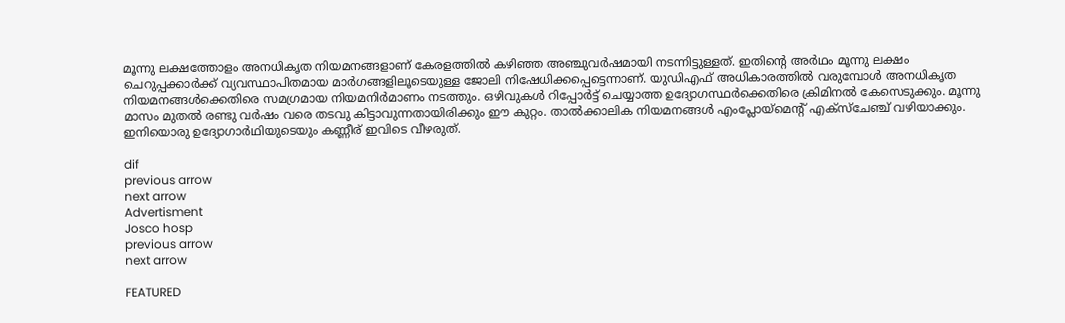മൂന്നു ലക്ഷത്തോളം അനധികൃത നിയമനങ്ങളാണ് കേരളത്തില്‍ കഴിഞ്ഞ അഞ്ചുവര്‍ഷമായി നടന്നിട്ടുള്ളത്. ഇതിന്റെ അര്‍ഥം മൂന്നു ലക്ഷം ചെറുപ്പക്കാര്‍ക്ക് വ്യവസ്ഥാപിതമായ മാര്‍ഗങ്ങളിലൂടെയുള്ള ജോലി നിഷേധിക്കപ്പെട്ടെന്നാണ്. യുഡിഎഫ് അധികാരത്തില്‍ വരുമ്പോള്‍ അനധികൃത നിയമനങ്ങള്‍ക്കെതിരെ സമഗ്രമായ നിയമനിര്‍മാണം നടത്തും. ഒഴിവുകള്‍ റിപ്പോര്‍ട്ട് ചെയ്യാത്ത ഉദ്യോഗസ്ഥര്‍ക്കെതിരെ ക്രിമിനല്‍ കേസെടുക്കും. മൂന്നു മാസം മുതല്‍ രണ്ടു വര്‍ഷം വരെ തടവു കിട്ടാവുന്നതായിരിക്കും ഈ കുറ്റം. താല്‍ക്കാലിക നിയമനങ്ങള്‍ എംപ്ലോയ്മെന്റ് എക്സ്ചേഞ്ച് വഴിയാക്കും. ഇനിയൊരു ഉദ്യോഗാര്‍ഥിയുടെയും കണ്ണീര് ഇവിടെ വീഴരുത്.

dif
previous arrow
next arrow
Advertisment
Josco hosp
previous arrow
next arrow

FEATURED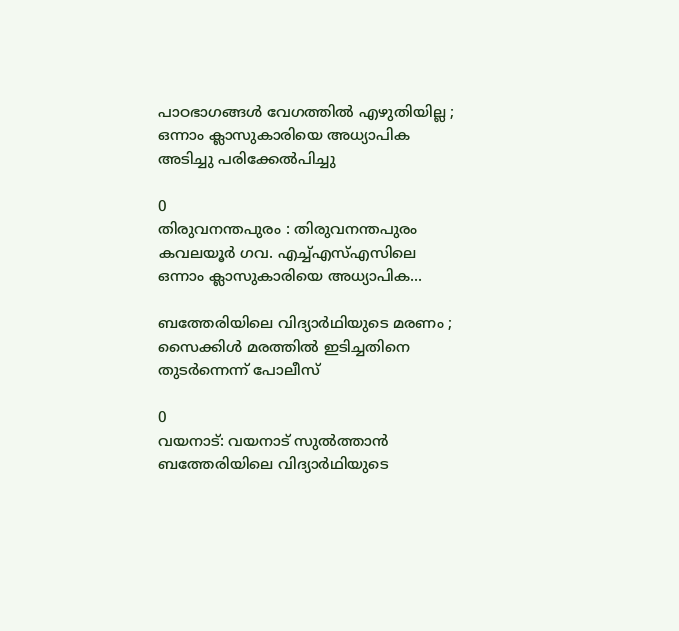പാഠഭാഗങ്ങൾ വേഗത്തിൽ എഴുതിയില്ല ; ഒന്നാം ക്ലാസുകാരിയെ അധ്യാപിക അടിച്ചു പരിക്കേൽപിച്ചു

0
തിരുവനന്തപുരം : തിരുവനന്തപുരം കവലയൂർ ഗവ. എച്ച്എസ്എസിലെ ഒന്നാം ക്ലാസുകാരിയെ അധ്യാപിക...

ബത്തേരിയിലെ വിദ്യാർഥിയുടെ മരണം ; സൈക്കിൾ മരത്തിൽ ഇടിച്ചതിനെ തുടർന്നെന്ന് പോലീസ്

0
വയനാട്: വയനാട് സുൽത്താൻ ബത്തേരിയിലെ വിദ്യാർഥിയുടെ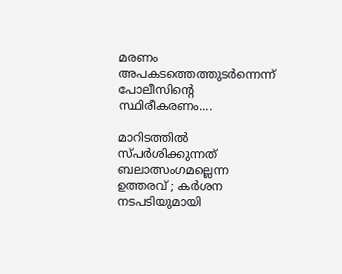മരണം അപകടത്തെത്തുടർന്നെന്ന് പോലീസിന്റെ സ്ഥിരീകരണം....

മാറിടത്തിൽ സ്പർശിക്കുന്നത് ബലാത്സംഗമല്ലെന്ന ഉത്തരവ് ; കർശന നടപടിയുമായി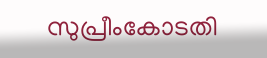സുപ്രീംകോടതി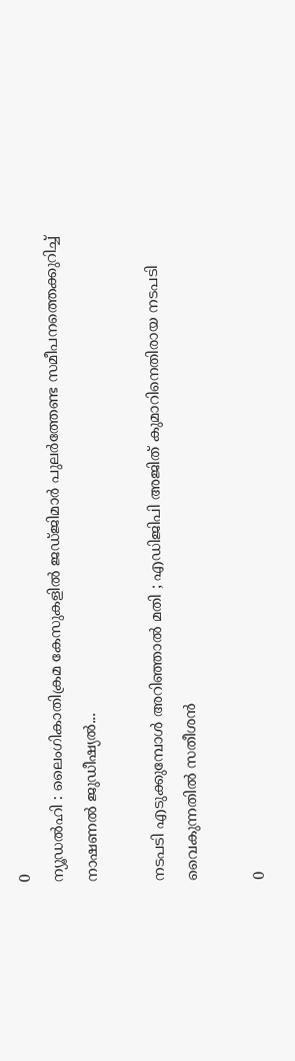0
ന്യൂഡൽഹി : ലൈംഗികാതിക്രമ കേസുകളിൽ ജഡ്ജിമാർ പുലർത്തേണ്ട സമീപനത്തെക്കുറിച്ച് നാഷണൽ ജുഡീഷ്യൽ...

നടപടി എടുക്കുമ്പോൾ അറിഞ്ഞാൽ മതി ; എഡിജിപി അജിത് കുമാറിനെതിരായ നടപടി വൈകുന്നതിൽ സതീശൻ

0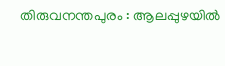തിരുവനന്തപുരം : ആലപ്പുഴയിൽ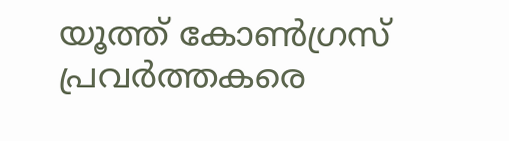യൂത്ത് കോൺഗ്രസ് പ്രവർത്തകരെ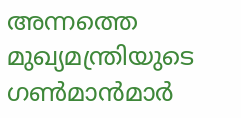അന്നത്തെ മുഖ്യമന്ത്രിയുടെ ഗൺമാൻമാർ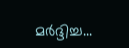മർദ്ദിച്ച...